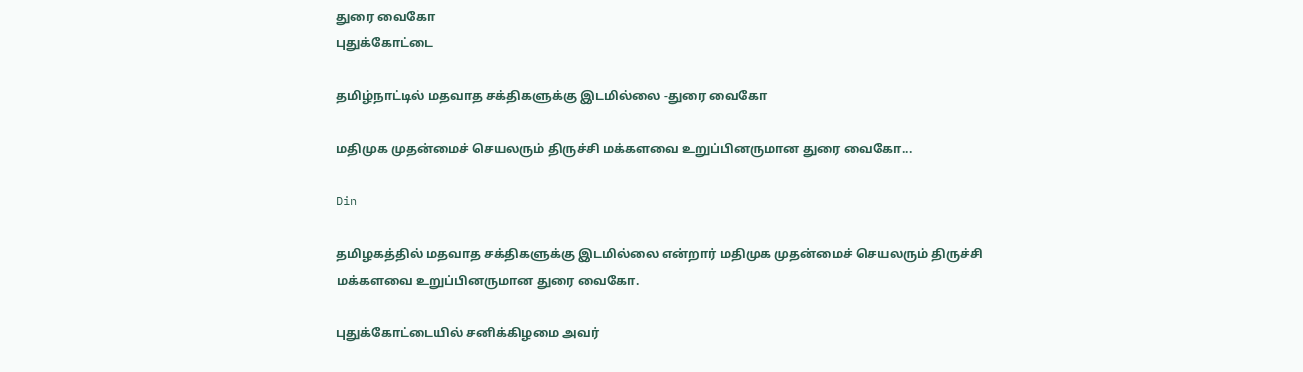துரை வைகோ
புதுக்கோட்டை

தமிழ்நாட்டில் மதவாத சக்திகளுக்கு இடமில்லை -துரை வைகோ

மதிமுக முதன்மைச் செயலரும் திருச்சி மக்களவை உறுப்பினருமான துரை வைகோ...

Din

தமிழகத்தில் மதவாத சக்திகளுக்கு இடமில்லை என்றார் மதிமுக முதன்மைச் செயலரும் திருச்சி மக்களவை உறுப்பினருமான துரை வைகோ.

புதுக்கோட்டையில் சனிக்கிழமை அவர்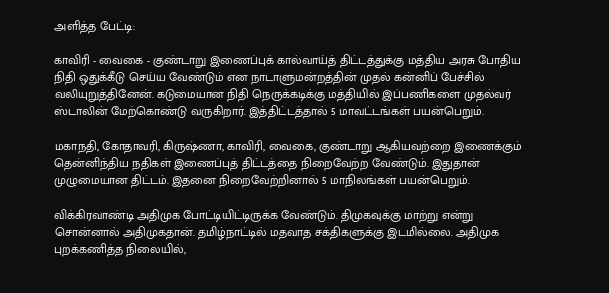அளித்த பேட்டி:

காவிரி - வைகை - குண்டாறு இணைப்புக் கால்வாய்த் திட்டத்துக்கு மத்திய அரசு போதிய நிதி ஒதுக்கீடு செய்ய வேண்டும் என நாடாளுமன்றத்தின் முதல் கன்னிப் பேச்சில் வலியுறுத்தினேன். கடுமையான நிதி நெருக்கடிக்கு மத்தியில் இப்பணிகளை முதல்வர் ஸ்டாலின் மேற்கொண்டு வருகிறார். இத்திட்டத்தால் 5 மாவட்டங்கள் பயன்பெறும்.

மகாநதி, கோதாவரி, கிருஷ்ணா, காவிரி, வைகை, குண்டாறு ஆகியவற்றை இணைக்கும் தென்னிந்திய நதிகள் இணைப்புத் திட்டத்தை நிறைவேற்ற வேண்டும். இதுதான் முழுமையான திட்டம். இதனை நிறைவேற்றினால் 5 மாநிலங்கள் பயன்பெறும்.

விக்கிரவாண்டி அதிமுக போட்டியிட்டிருக்க வேண்டும். திமுகவுக்கு மாற்று என்று சொன்னால் அதிமுகதான். தமிழ்நாட்டில் மதவாத சக்திகளுக்கு இடமில்லை. அதிமுக புறக்கணித்த நிலையில்,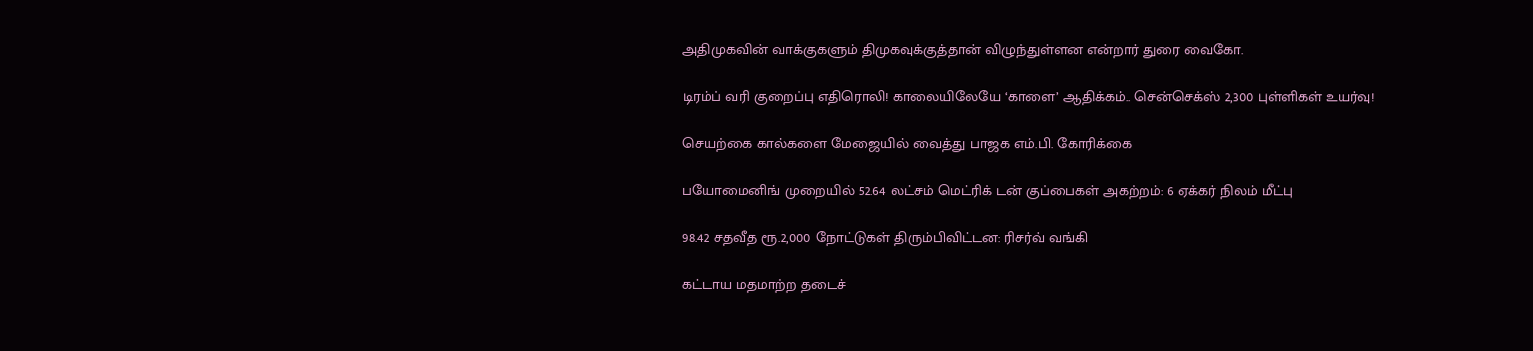அதிமுகவின் வாக்குகளும் திமுகவுக்குத்தான் விழுந்துள்ளன என்றார் துரை வைகோ.

டிரம்ப் வரி குறைப்பு எதிரொலி! காலையிலேயே ‘காளை’ ஆதிக்கம்.. சென்செக்ஸ் 2,300 புள்ளிகள் உயர்வு!

செயற்கை கால்களை மேஜையில் வைத்து பாஜக எம்.பி. கோரிக்கை

பயோமைனிங் முறையில் 52.64 லட்சம் மெட்ரிக் டன் குப்பைகள் அகற்றம்: 6 ஏக்கர் நிலம் மீட்பு

98.42 சதவீத ரூ.2,000 நோட்டுகள் திரும்பிவிட்டன: ரிசர்வ் வங்கி

கட்டாய மதமாற்ற தடைச்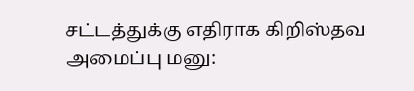சட்டத்துக்கு எதிராக கிறிஸ்தவ அமைப்பு மனு: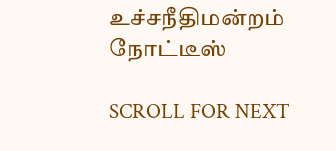உச்சநீதிமன்றம் நோட்டீஸ்

SCROLL FOR NEXT